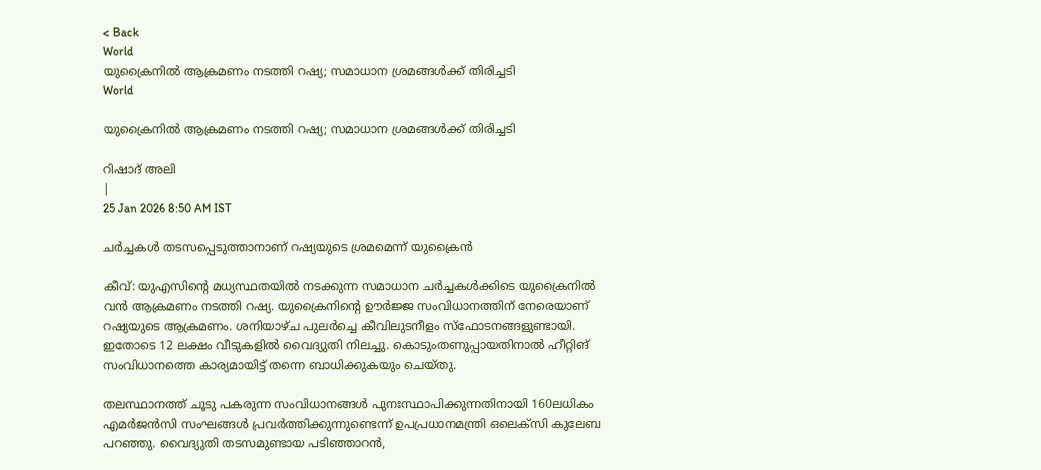< Back
World
യുക്രൈനില്‍ ആക്രമണം നടത്തി റഷ്യ; സമാധാന ശ്രമങ്ങൾക്ക് തിരിച്ചടി
World

യുക്രൈനില്‍ ആക്രമണം നടത്തി റഷ്യ; സമാധാന ശ്രമങ്ങൾക്ക് തിരിച്ചടി

റിഷാദ് അലി
|
25 Jan 2026 8:50 AM IST

ചർച്ചകൾ തടസപ്പെടുത്താനാണ് റഷ്യയുടെ ശ്രമമെന്ന് യുക്രൈന്‍

കീവ്: യുഎസിന്റെ മധ്യസ്ഥതയിൽ നടക്കുന്ന സമാധാന ചർച്ചകൾക്കിടെ യുക്രൈനില്‍ വൻ ആക്രമണം നടത്തി റഷ്യ. യുക്രൈനിന്റെ ഊർജ്ജ സംവിധാനത്തിന് നേരെയാണ് റഷ്യയുടെ ആക്രമണം. ശനിയാഴ്ച പുലർച്ചെ കീവിലുടനീളം സ്ഫോടനങ്ങളുണ്ടായി. ഇതോടെ 12 ലക്ഷം വീടുകളിൽ വൈദ്യുതി നിലച്ചു. കൊടുംതണുപ്പായതിനാല്‍ ഹീറ്റിങ് സംവിധാനത്തെ കാര്യമായിട്ട് തന്നെ ബാധിക്കുകയും ചെയ്തു.

തലസ്ഥാനത്ത് ചൂടു പകരുന്ന സംവിധാനങ്ങൾ പുനഃസ്ഥാപിക്കുന്നതിനായി 160ലധികം എമർജൻസി സംഘങ്ങള്‍ പ്രവർത്തിക്കുന്നുണ്ടെന്ന് ഉപപ്രധാനമന്ത്രി ഒലെക്സി കുലേബ പറഞ്ഞു. വൈദ്യുതി തടസമുണ്ടായ പടിഞ്ഞാറൻ,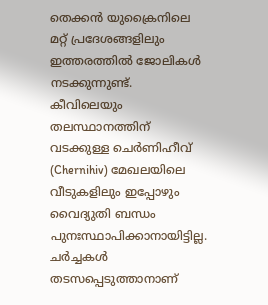തെക്കൻ യുക്രൈനിലെ മറ്റ് പ്രദേശങ്ങളിലും ഇത്തരത്തിൽ ജോലികൾ നടക്കുന്നുണ്ട്. കീവിലെയും തലസ്ഥാനത്തിന് വടക്കുള്ള ചെർണിഹീവ് (Chernihiv) മേഖലയിലെ വീടുകളിലും ഇപ്പോഴും വൈദ്യുതി ബന്ധം പുനഃസ്ഥാപിക്കാനായിട്ടില്ല. ചർച്ചകൾ തടസപ്പെടുത്താനാണ്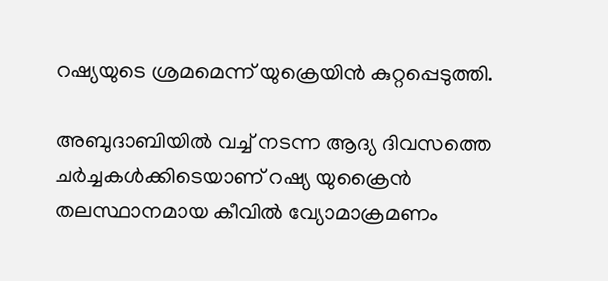റഷ്യയുടെ ശ്രമമെന്ന് യുക്രെയിൻ കുറ്റപ്പെടുത്തി.

അബുദാബിയിൽ വച്ച് നടന്ന ആദ്യ ദിവസത്തെ ചർച്ചകൾക്കിടെയാണ് റഷ്യ യുക്രൈന്‍ തലസ്ഥാനമായ കീവിൽ വ്യോമാക്രമണം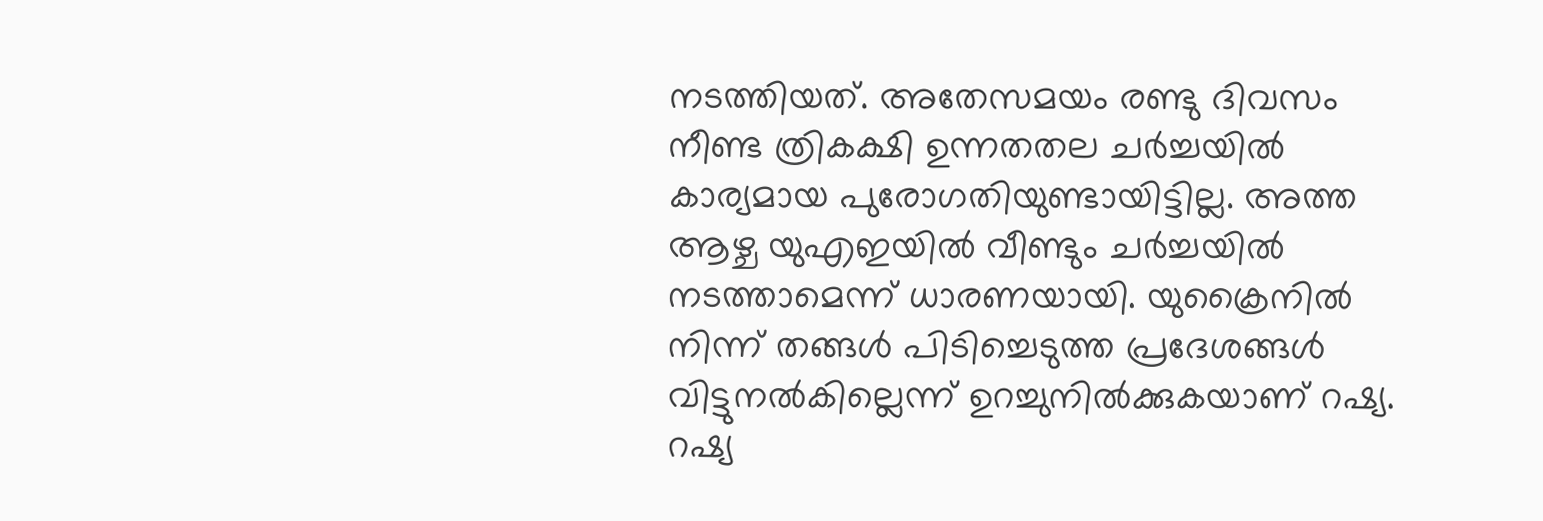നടത്തിയത്. അതേസമയം രണ്ടു ദിവസം നീണ്ട ത്രികക്ഷി ഉന്നതതല ചർച്ചയില്‍ കാര്യമായ പുരോഗതിയുണ്ടായിട്ടില്ല. അത്ത ആഴ്ച യുഎഇയിൽ വീണ്ടും ചർച്ചയില്‍ നടത്താമെന്ന് ധാരണയായി. യുക്രൈനില്‍ നിന്ന് തങ്ങൾ പിടിച്ചെടുത്ത പ്രദേശങ്ങൾ വിട്ടുനൽകില്ലെന്ന് ഉറച്ചുനിൽക്കുകയാണ് റഷ്യ. റഷ്യ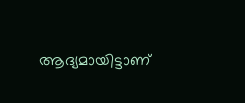ആദ്യമായിട്ടാണ്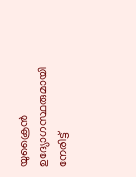യുക്രൈന്‍ ഉദ്യോഗസ്ഥരുമായി നേരിട്ട്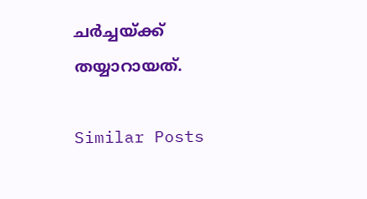ചർച്ചയ്ക്ക് തയ്യാറായത്.

Similar Posts